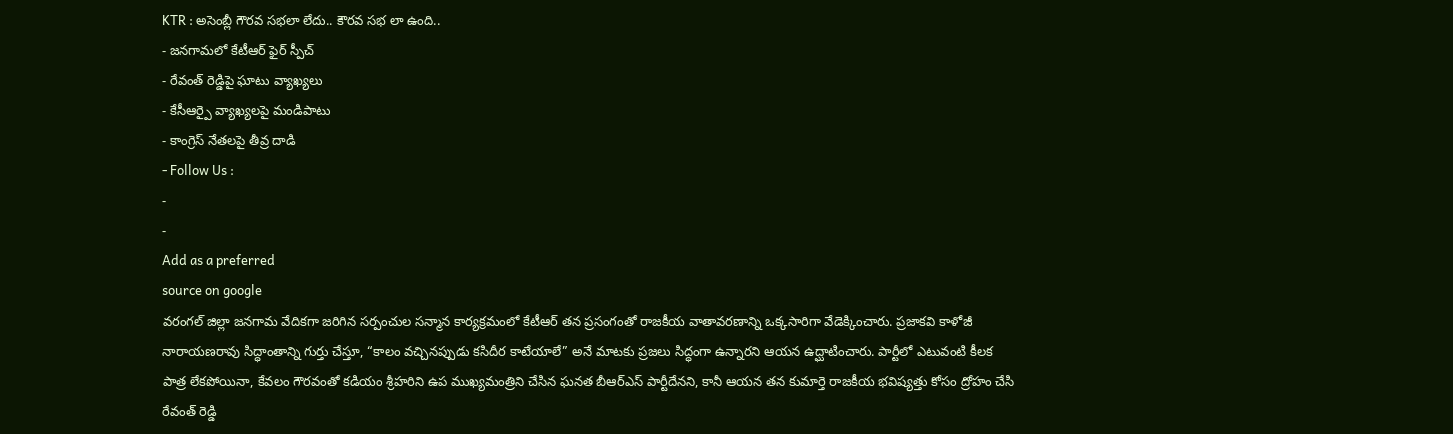KTR : అసెంబ్లీ గౌరవ సభలా లేదు.. కౌరవ సభ లా ఉంది..
- జనగామలో కేటీఆర్ ఫైర్ స్పీచ్
- రేవంత్ రెడ్డిపై ఘాటు వ్యాఖ్యలు
- కేసీఆర్పై వ్యాఖ్యలపై మండిపాటు
- కాంగ్రెస్ నేతలపై తీవ్ర దాడి
- Follow Us :
-
-
Add as a preferred
source on google
వరంగల్ జిల్లా జనగామ వేదికగా జరిగిన సర్పంచుల సన్మాన కార్యక్రమంలో కేటీఆర్ తన ప్రసంగంతో రాజకీయ వాతావరణాన్ని ఒక్కసారిగా వేడెక్కించారు. ప్రజాకవి కాళోజీ నారాయణరావు సిద్ధాంతాన్ని గుర్తు చేస్తూ, “కాలం వచ్చినప్పుడు కసిదీర కాటేయాలే” అనే మాటకు ప్రజలు సిద్ధంగా ఉన్నారని ఆయన ఉద్ఘాటించారు. పార్టీలో ఎటువంటి కీలక పాత్ర లేకపోయినా, కేవలం గౌరవంతో కడియం శ్రీహరిని ఉప ముఖ్యమంత్రిని చేసిన ఘనత బీఆర్ఎస్ పార్టీదేనని, కానీ ఆయన తన కుమార్తె రాజకీయ భవిష్యత్తు కోసం ద్రోహం చేసి రేవంత్ రెడ్డి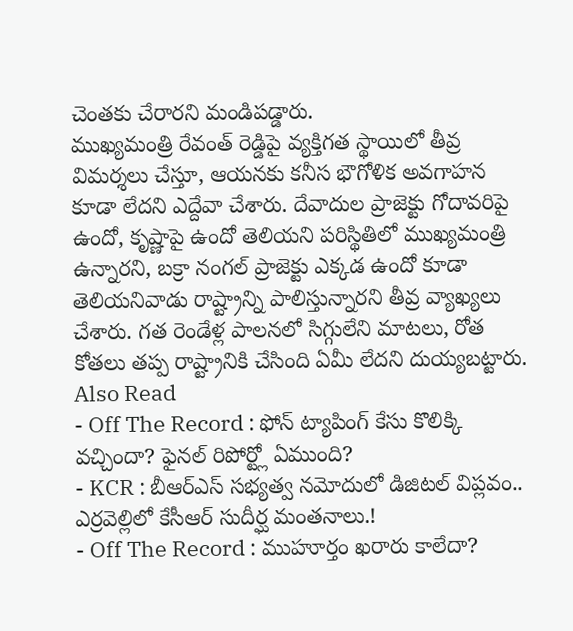చెంతకు చేరారని మండిపడ్డారు.
ముఖ్యమంత్రి రేవంత్ రెడ్డిపై వ్యక్తిగత స్థాయిలో తీవ్ర విమర్శలు చేస్తూ, ఆయనకు కనీస భౌగోళిక అవగాహన కూడా లేదని ఎద్దేవా చేశారు. దేవాదుల ప్రాజెక్టు గోదావరిపై ఉందో, కృష్ణాపై ఉందో తెలియని పరిస్థితిలో ముఖ్యమంత్రి ఉన్నారని, బక్రా నంగల్ ప్రాజెక్టు ఎక్కడ ఉందో కూడా తెలియనివాడు రాష్ట్రాన్ని పాలిస్తున్నారని తీవ్ర వ్యాఖ్యలు చేశారు. గత రెండేళ్ల పాలనలో సిగ్గులేని మాటలు, రోత కోతలు తప్ప రాష్ట్రానికి చేసింది ఏమీ లేదని దుయ్యబట్టారు.
Also Read
- Off The Record : ఫోన్ ట్యాపింగ్ కేసు కొలిక్కి వచ్చిందా? ఫైనల్ రిపోర్ట్లో ఏముంది?
- KCR : బీఆర్ఎస్ సభ్యత్వ నమోదులో డిజిటల్ విప్లవం.. ఎర్రవెల్లిలో కేసీఆర్ సుదీర్ఘ మంతనాలు.!
- Off The Record : ముహూర్తం ఖరారు కాలేదా?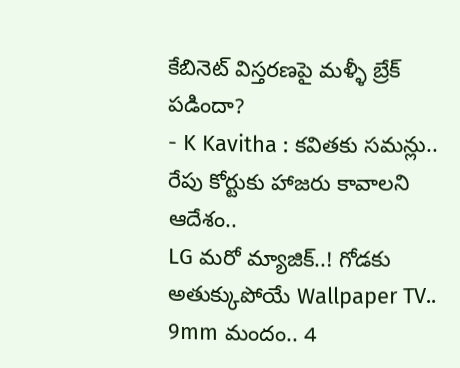కేబినెట్ విస్తరణపై మళ్ళీ బ్రేక్ పడిందా?
- K Kavitha : కవితకు సమన్లు.. రేపు కోర్టుకు హాజరు కావాలని ఆదేశం..
LG మరో మ్యాజిక్..! గోడకు అతుక్కుపోయే Wallpaper TV.. 9mm మందం.. 4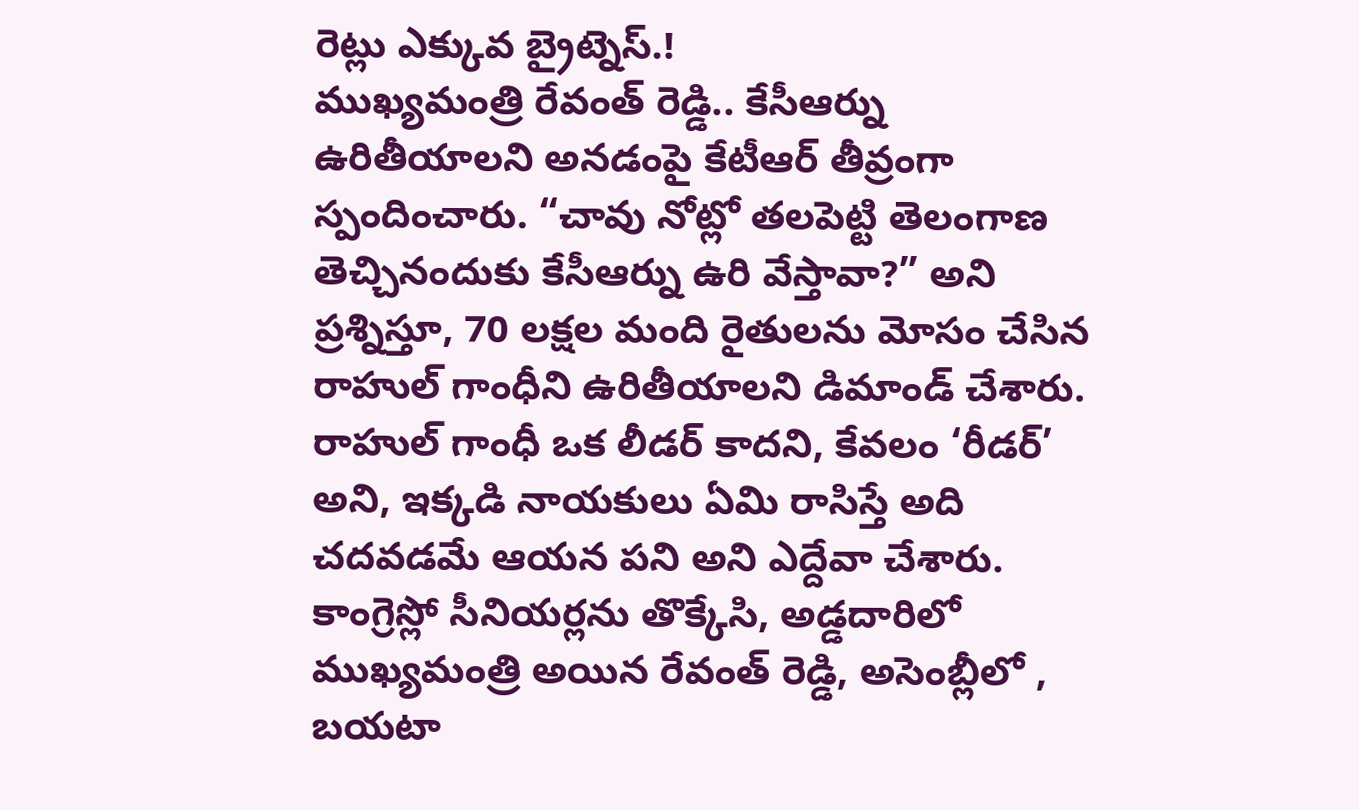రెట్లు ఎక్కువ బ్రైట్నెస్.!
ముఖ్యమంత్రి రేవంత్ రెడ్డి.. కేసీఆర్ను ఉరితీయాలని అనడంపై కేటీఆర్ తీవ్రంగా స్పందించారు. “చావు నోట్లో తలపెట్టి తెలంగాణ తెచ్చినందుకు కేసీఆర్ను ఉరి వేస్తావా?” అని ప్రశ్నిస్తూ, 70 లక్షల మంది రైతులను మోసం చేసిన రాహుల్ గాంధీని ఉరితీయాలని డిమాండ్ చేశారు. రాహుల్ గాంధీ ఒక లీడర్ కాదని, కేవలం ‘రీడర్’ అని, ఇక్కడి నాయకులు ఏమి రాసిస్తే అది చదవడమే ఆయన పని అని ఎద్దేవా చేశారు. కాంగ్రెస్లో సీనియర్లను తొక్కేసి, అడ్డదారిలో ముఖ్యమంత్రి అయిన రేవంత్ రెడ్డి, అసెంబ్లీలో , బయటా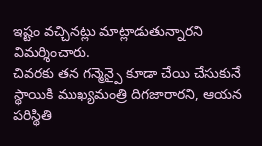ఇష్టం వచ్చినట్లు మాట్లాడుతున్నారని విమర్శించారు.
చివరకు తన గన్మెన్పై కూడా చేయి చేసుకునే స్థాయికి ముఖ్యమంత్రి దిగజారారని, ఆయన పరిస్థితి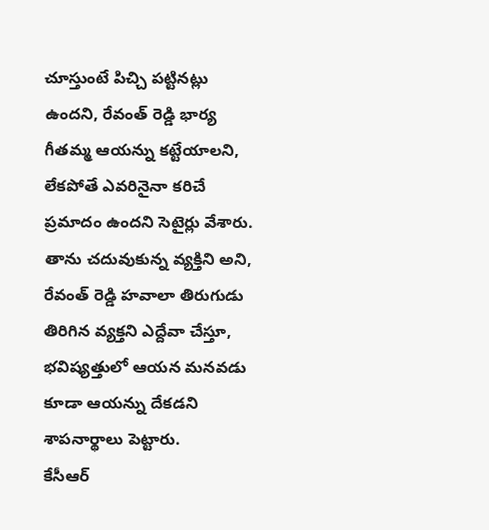చూస్తుంటే పిచ్చి పట్టినట్లు ఉందని, రేవంత్ రెడ్డి భార్య గీతమ్మ ఆయన్ను కట్టేయాలని, లేకపోతే ఎవరినైనా కరిచే ప్రమాదం ఉందని సెటైర్లు వేశారు. తాను చదువుకున్న వ్యక్తిని అని, రేవంత్ రెడ్డి హవాలా తిరుగుడు తిరిగిన వ్యక్తని ఎద్దేవా చేస్తూ, భవిష్యత్తులో ఆయన మనవడు కూడా ఆయన్ను దేకడని శాపనార్థాలు పెట్టారు.
కేసీఆర్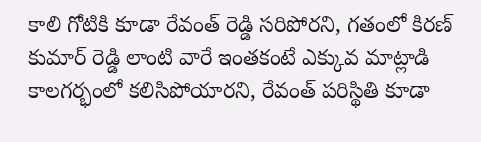కాలి గోటికి కూడా రేవంత్ రెడ్డి సరిపోరని, గతంలో కిరణ్ కుమార్ రెడ్డి లాంటి వారే ఇంతకంటే ఎక్కువ మాట్లాడి కాలగర్భంలో కలిసిపోయారని, రేవంత్ పరిస్థితి కూడా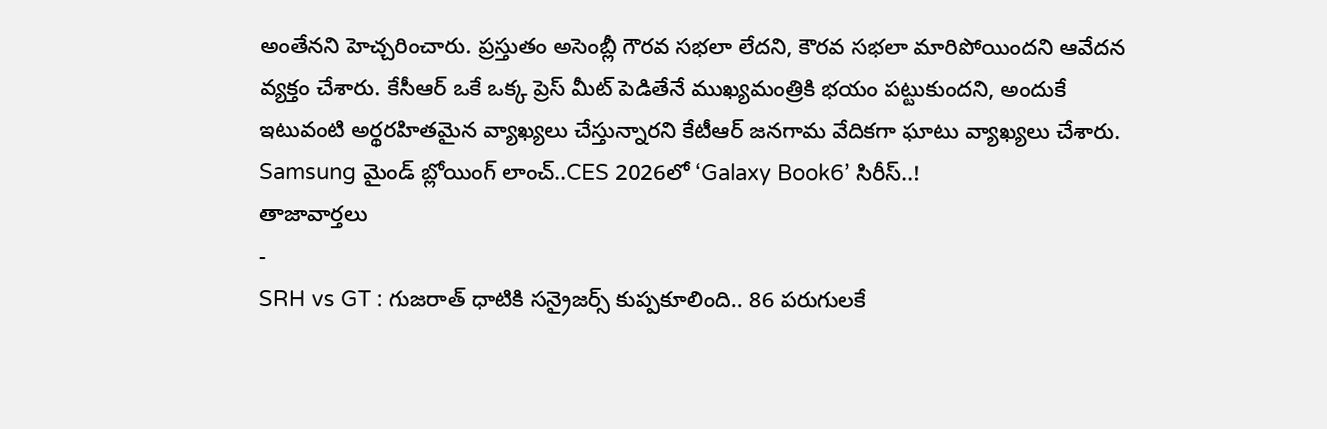అంతేనని హెచ్చరించారు. ప్రస్తుతం అసెంబ్లీ గౌరవ సభలా లేదని, కౌరవ సభలా మారిపోయిందని ఆవేదన వ్యక్తం చేశారు. కేసీఆర్ ఒకే ఒక్క ప్రెస్ మీట్ పెడితేనే ముఖ్యమంత్రికి భయం పట్టుకుందని, అందుకే ఇటువంటి అర్థరహితమైన వ్యాఖ్యలు చేస్తున్నారని కేటీఆర్ జనగామ వేదికగా ఘాటు వ్యాఖ్యలు చేశారు.
Samsung మైండ్ బ్లోయింగ్ లాంచ్..CES 2026లో ‘Galaxy Book6’ సిరీస్..!
తాజావార్తలు
-
SRH vs GT : గుజరాత్ ధాటికి సన్రైజర్స్ కుప్పకూలింది.. 86 పరుగులకే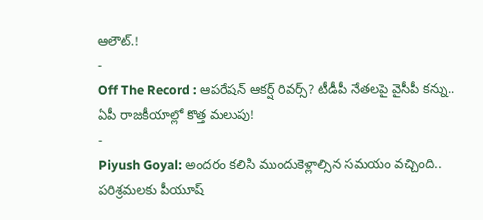ఆలౌట్.!
-
Off The Record : ఆపరేషన్ ఆకర్ష్ రివర్స్? టీడీపీ నేతలపై వైసీపీ కన్ను.. ఏపీ రాజకీయాల్లో కొత్త మలుపు!
-
Piyush Goyal: అందరం కలిసి ముందుకెళ్లాల్సిన సమయం వచ్చింది.. పరిశ్రమలకు పీయూష్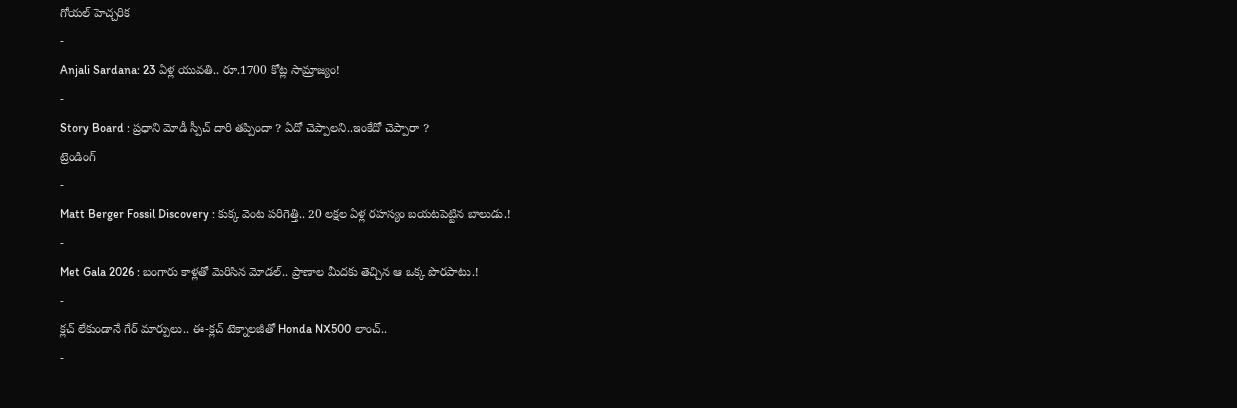గోయల్ హెచ్చరిక
-
Anjali Sardana: 23 ఏళ్ల యువతి.. రూ.1700 కోట్ల సామ్రాజ్యం!
-
Story Board : ప్రధాని మోడీ స్పీచ్ దారి తప్పిందా ? ఏదో చెప్పాలని..ఇంకేదో చెప్పారా ?
ట్రెండింగ్
-
Matt Berger Fossil Discovery : కుక్క వెంట పరిగెత్తి.. 20 లక్షల ఏళ్ల రహస్యం బయటపెట్టిన బాలుడు.!
-
Met Gala 2026 : బంగారు కాళ్లతో మెరిసిన మోడల్.. ప్రాణాల మీదకు తెచ్చిన ఆ ఒక్క పొరపాటు.!
-
క్లచ్ లేకుండానే గేర్ మార్పులు.. ఈ-క్లచ్ టెక్నాలజీతో Honda NX500 లాంచ్..
-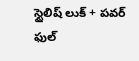స్టైలిష్ లుక్ + పవర్ ఫుల్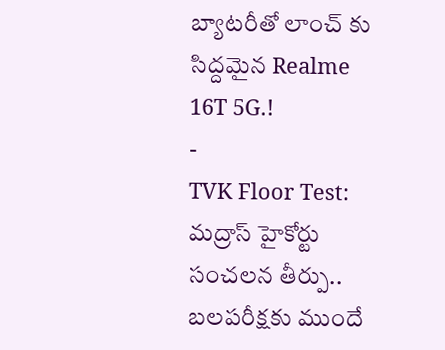బ్యాటరీతో లాంచ్ కు సిద్దమైన Realme 16T 5G.!
-
TVK Floor Test: మద్రాస్ హైకోర్టు సంచలన తీర్పు.. బలపరీక్షకు ముందే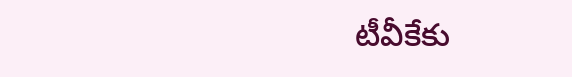టీవీకేకు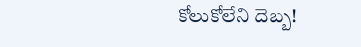కోలుకోలేని దెబ్బ!